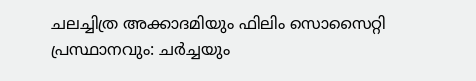ചലച്ചിത്ര അക്കാദമിയും ഫിലിം സൊസൈറ്റി പ്രസ്ഥാനവും: ചർച്ചയും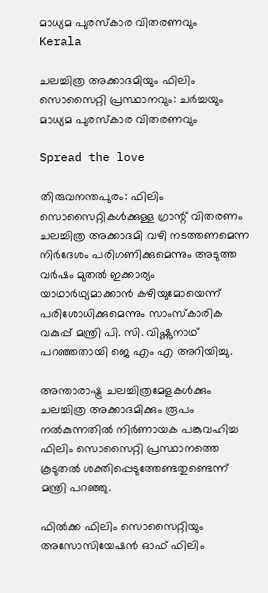മാധ്യമ പുരസ്കാര വിതരണവും
Kerala

ചലച്ചിത്ര അക്കാദമിയും ഫിലിം സൊസൈറ്റി പ്രസ്ഥാനവും: ചർച്ചയും മാധ്യമ പുരസ്കാര വിതരണവും

Spread the love

തിരുവനന്തപുരം: ഫിലിം സൊസൈറ്റികൾക്കുള്ള ഗ്രാന്റ് വിതരണം ചലച്ചിത്ര അക്കാദമി വഴി നടത്തണമെന്ന നിർദേശം പരിഗണിക്കുമെന്നും അടുത്ത വർഷം മുതൽ ഇക്കാര്യം യാഥാർഥ്യമാക്കാൻ കഴിയുമോയെന്ന് പരിശോധിക്കുമെന്നും സാംസ്കാരിക വകുപ്പ് മന്ത്രി പി. സി. വിഷ്ണുനാഥ് പറഞ്ഞതായി ജെ എം എ അറിയിച്ചു.

അന്താരാഷ്ട്ര ചലച്ചിത്രമേളകൾക്കും ചലച്ചിത്ര അക്കാദമിക്കും രൂപം നൽകുന്നതിൽ നിർണായക പങ്കുവഹിച്ച ഫിലിം സൊസൈറ്റി പ്രസ്ഥാനത്തെ കൂടുതൽ ശക്തിപ്പെടുത്തേണ്ടതുണ്ടെന്ന് മന്ത്രി പറഞ്ഞു.

ഫിൽക്ക ഫിലിം സൊസൈറ്റിയും അസോസിയേഷൻ ഓഫ് ഫിലിം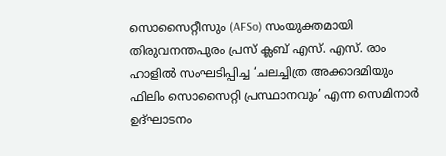സൊസൈറ്റീസും (AFSo) സംയുക്തമായി തിരുവനന്തപുരം പ്രസ് ക്ലബ് എസ്. എസ്. രാം ഹാളിൽ സംഘടിപ്പിച്ച ‘ചലച്ചിത്ര അക്കാദമിയും ഫിലിം സൊസൈറ്റി പ്രസ്ഥാനവും’ എന്ന സെമിനാർ ഉദ്ഘാടനം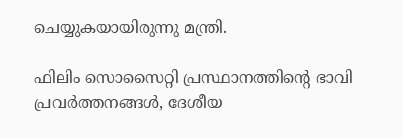ചെയ്യുകയായിരുന്നു മന്ത്രി.

ഫിലിം സൊസൈറ്റി പ്രസ്ഥാനത്തിന്റെ ഭാവി പ്രവർത്തനങ്ങൾ, ദേശീയ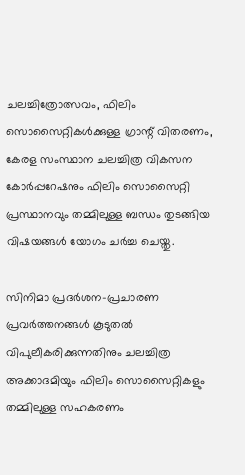ചലച്ചിത്രോത്സവം, ഫിലിം സൊസൈറ്റികൾക്കുള്ള ഗ്രാന്റ് വിതരണം, കേരള സംസ്ഥാന ചലച്ചിത്ര വികസന കോർപ്പറേഷനും ഫിലിം സൊസൈറ്റി പ്രസ്ഥാനവും തമ്മിലുള്ള ബന്ധം തുടങ്ങിയ വിഷയങ്ങൾ യോഗം ചർച്ച ചെയ്തു.

സിനിമാ പ്രദർശന-പ്രചാരണ പ്രവർത്തനങ്ങൾ കൂടുതൽ വിപുലീകരിക്കുന്നതിനും ചലച്ചിത്ര അക്കാദമിയും ഫിലിം സൊസൈറ്റികളും തമ്മിലുള്ള സഹകരണം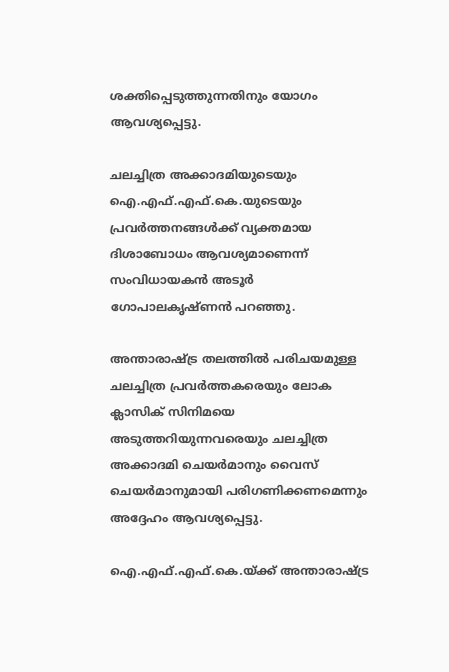ശക്തിപ്പെടുത്തുന്നതിനും യോഗം ആവശ്യപ്പെട്ടു.

ചലച്ചിത്ര അക്കാദമിയുടെയും ഐ.എഫ്.എഫ്.കെ.യുടെയും പ്രവർത്തനങ്ങൾക്ക് വ്യക്തമായ ദിശാബോധം ആവശ്യമാണെന്ന് സംവിധായകൻ അടൂർ ഗോപാലകൃഷ്ണൻ പറഞ്ഞു.

അന്താരാഷ്ട്ര തലത്തിൽ പരിചയമുള്ള ചലച്ചിത്ര പ്രവർത്തകരെയും ലോക ക്ലാസിക് സിനിമയെ അടുത്തറിയുന്നവരെയും ചലച്ചിത്ര അക്കാദമി ചെയർമാനും വൈസ് ചെയർമാനുമായി പരിഗണിക്കണമെന്നും അദ്ദേഹം ആവശ്യപ്പെട്ടു.

ഐ.എഫ്.എഫ്.കെ.യ്ക്ക് അന്താരാഷ്ട്ര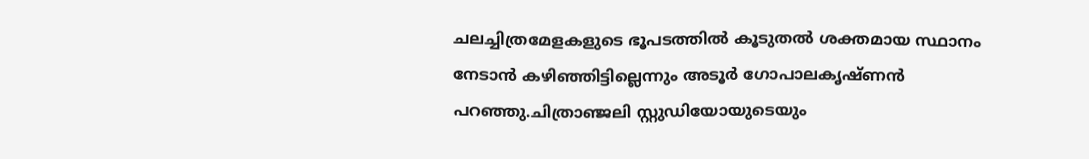ചലച്ചിത്രമേളകളുടെ ഭൂപടത്തിൽ കൂടുതൽ ശക്തമായ സ്ഥാനം നേടാൻ കഴിഞ്ഞിട്ടില്ലെന്നും അടൂർ ഗോപാലകൃഷ്ണൻ പറഞ്ഞു.ചിത്രാഞ്ജലി സ്റ്റുഡിയോയുടെയും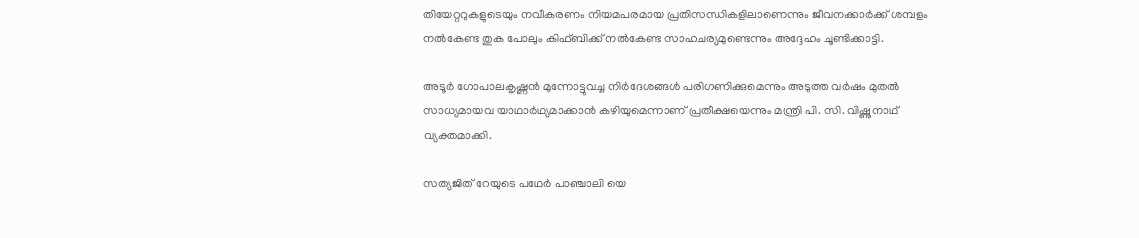തിയേറ്ററുകളുടെയും നവീകരണം നിയമപരമായ പ്രതിസന്ധികളിലാണെന്നും ജീവനക്കാർക്ക് ശമ്പളം നൽകേണ്ട തുക പോലും കിഫ്ബിക്ക് നൽകേണ്ട സാഹചര്യമുണ്ടെന്നും അദ്ദേഹം ചൂണ്ടിക്കാട്ടി.

അടൂർ ഗോപാലകൃഷ്ണൻ മുന്നോട്ടുവച്ച നിർദേശങ്ങൾ പരിഗണിക്കുമെന്നും അടുത്ത വർഷം മുതൽ സാധ്യമായവ യാഥാർഥ്യമാക്കാൻ കഴിയുമെന്നാണ് പ്രതീക്ഷയെന്നും മന്ത്രി പി. സി. വിഷ്ണുനാഥ് വ്യക്തമാക്കി.

സത്യജിത് റേയുടെ പഥേർ പാഞ്ചാലി യെ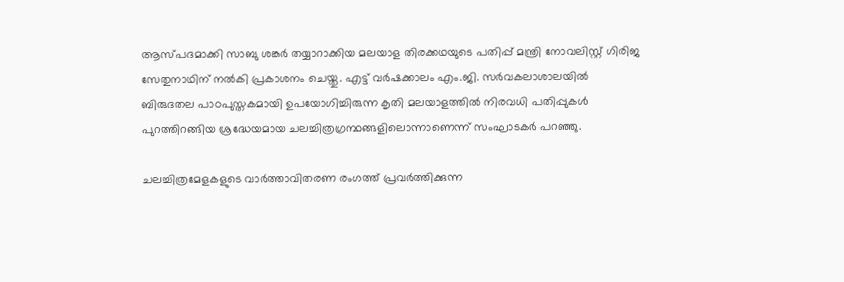ആസ്പദമാക്കി സാബു ശങ്കർ തയ്യാറാക്കിയ മലയാള തിരക്കഥയുടെ പതിപ്പ് മന്ത്രി നോവലിസ്റ്റ് ഗിരിജ സേതുനാഥിന് നൽകി പ്രകാശനം ചെയ്തു. എട്ട് വർഷക്കാലം എം.ജി. സർവകലാശാലയിൽ ബിരുദതല പാഠപുസ്തകമായി ഉപയോഗിച്ചിരുന്ന കൃതി മലയാളത്തിൽ നിരവധി പതിപ്പുകൾ പുറത്തിറങ്ങിയ ശ്രദ്ധേയമായ ചലച്ചിത്രഗ്രന്ഥങ്ങളിലൊന്നാണെന്ന് സംഘാടകർ പറഞ്ഞു.

ചലച്ചിത്രമേളകളുടെ വാർത്താവിതരണ രംഗത്ത് പ്രവർത്തിക്കുന്ന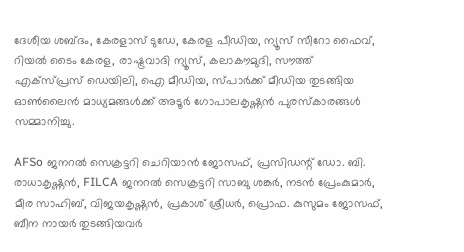ദേശീയ ശബ്ദം, കേരളാസ് ടുഡേ, കേരള പീഡിയ, ന്യൂസ് സീറോ ഫൈവ്, റിയൽ ടൈം കേരള, രാഷ്ട്രവാദി ന്യൂസ്, കലാകൗമുദി, സൗത്ത് എക്സ്പ്രസ് ഡെയിലി, ഐ മീഡിയ, സ്പാർക്ക് മീഡിയ തുടങ്ങിയ ഓൺലൈൻ മാധ്യമങ്ങൾക്ക് അടൂർ ഗോപാലകൃഷ്ണൻ പുരസ്കാരങ്ങൾ സമ്മാനിച്ചു.

AFSo ജനറൽ സെക്രട്ടറി ചെറിയാൻ ജോസഫ്, പ്രസിഡന്റ് ഡോ. ബി. രാധാകൃഷ്ണൻ, FILCA ജനറൽ സെക്രട്ടറി സാബു ശങ്കർ, നടൻ പ്രേംകുമാർ, മീര സാഹിബ്, വിജയകൃഷ്ണൻ, പ്രകാശ് ശ്രീധർ, പ്രൊഫ. കുസുമം ജോസഫ്, ബീന നായർ തുടങ്ങിയവർ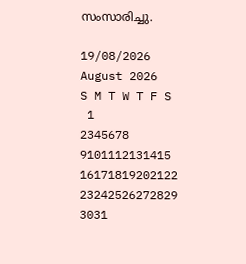സംസാരിച്ചു.

19/08/2026
August 2026
S M T W T F S
 1
2345678
9101112131415
16171819202122
23242526272829
3031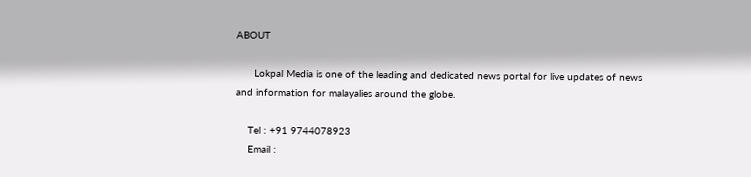ABOUT

      Lokpal Media is one of the leading and dedicated news portal for live updates of news and information for malayalies around the globe.

    Tel : +91 9744078923
    Email :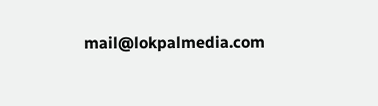mail@lokpalmedia.com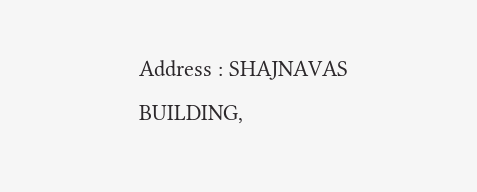Address : SHAJNAVAS BUILDING,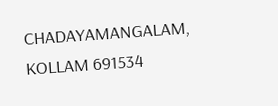CHADAYAMANGALAM, KOLLAM 691534